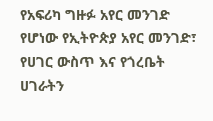የአፍሪካ ግዙፉ አየር መንገድ የሆነው የኢትዮጵያ አየር መንገድ፣ የሀገር ውስጥ እና የጎረቤት ሀገራትን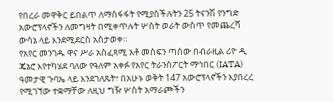የበረራ መዋቅር ይበልጥ ለማስፋፋት የሚያስችሉትን 25 ትናንሽ የንግድ አውሮፕላኖችን ለመግዛት በሚቀጥሉት ሦስት ወራት ውስጥ የመጨረሻ ውሳኔ ላይ እንደሚደርስ አስታወቀ።
የአየር መንገዱ ዋና ሥራ አስፈጻሚ አቶ መስፍን ጣሰው በብራዚል ሪዮ ዲ ጄኔሮ እየተካሄደ ባለው የዓለም አቀፉ የአየር ትራንስፖርት ማኅበር (IATA) ዓመታዊ ጉባኤ ላይ እንደገለጹት፣ በአሁኑ ወቅት 147 አውሮፕላኖችን እያበረረ የሚገኘው ተቋማቸው ለዚህ ግዥ ሦስት አማራጮችን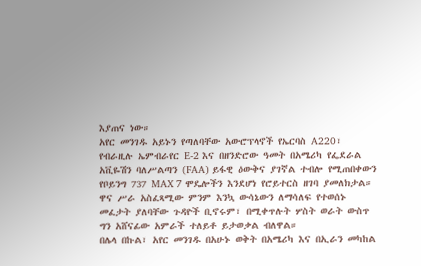እያጠና ነው።
አየር መንገዱ አይኑን የጣለባቸው አውሮፕላኖች የኤርባስ A220፣ የብራዚሉ ኤምብራየር E-2 እና በዘንድሮው ዓመት በአሜሪካ የፌደራል አቪዬሽን ባለሥልጣን (FAA) ይፋዊ ዕውቅና ያገኛል ተብሎ የሚጠበቀውን የቦይንግ 737 MAX 7 ሞዴሎችን እንደሆነ የሮይተርስ ዘገባ ያመለክታል።
ዋና ሥራ አስፈጻሚው ምንም እንኳ ውሳኔውን ለማሳለፍ የተወሰኑ መፈታት ያለባቸው ጉዳዮች ቢኖሩም፣ በሚቀጥሉት ሦስት ወራት ውስጥ ግን አሸናፊው አምራች ተለይቶ ይታወቃል ብለዋል።
በሌላ በኩል፣ አየር መንገዱ በአሁኑ ወቅት በአሜሪካ እና በኢራን መካከል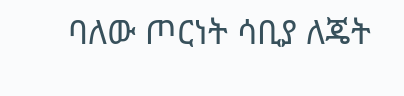ባለው ጦርነት ሳቢያ ለጄት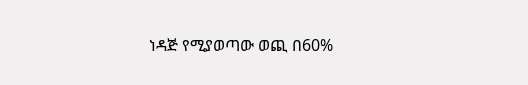ነዳጅ የሚያወጣው ወጪ በ60%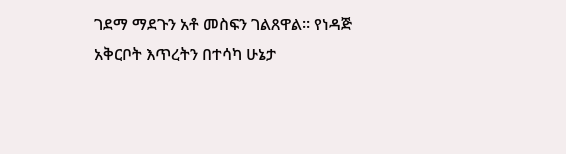ገደማ ማደጉን አቶ መስፍን ገልጸዋል። የነዳጅ አቅርቦት እጥረትን በተሳካ ሁኔታ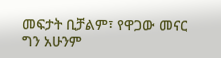መፍታት ቢቻልም፣ የዋጋው መናር ግን አሁንም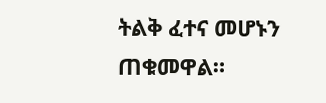ትልቅ ፈተና መሆኑን ጠቁመዋል።